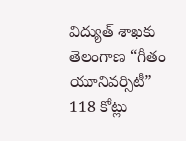విద్యుత్ శాఖకు తెలంగాణ “గీతం యూనివర్సిటీ” 118 కోట్లు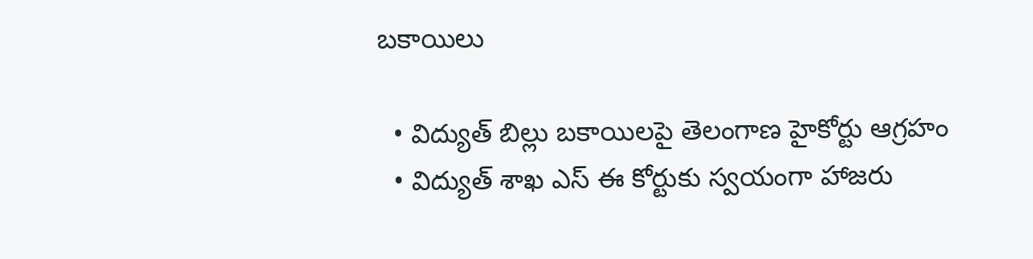బకాయిలు

  • విద్యుత్ బిల్లు బకాయిలపై తెలంగాణ హైకోర్టు ఆగ్రహం
  • విద్యుత్ శాఖ ఎస్ ఈ కోర్టుకు స్వయంగా హాజరు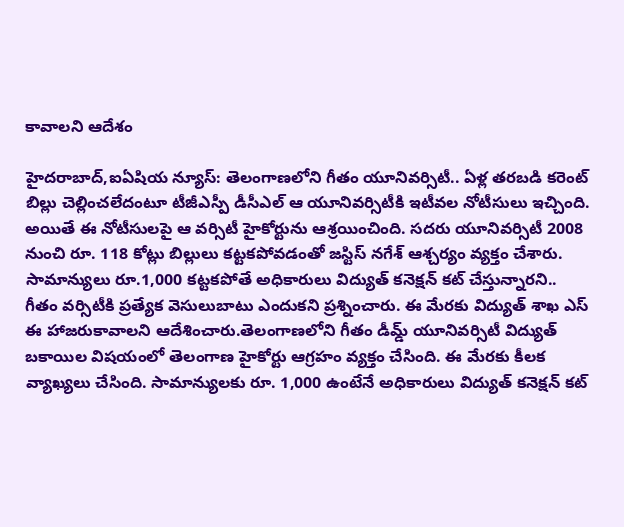కావాలని ఆదేశం

హైదరాబాద్,ఐఏషియ న్యూస్: తెలంగాణలోని గీతం యూనివర్సిటీ.. ఏళ్ల తరబడి కరెంట్ బిల్లు చెల్లించలేదంటూ టీజీఎస్పీ డీసీఎల్ ఆ యూనివర్సిటీకి ఇటీవల నోటీసులు ఇచ్చింది. అయితే ఈ నోటీసులపై ఆ వర్సిటీ హైకోర్టును ఆశ్రయించింది. సదరు యూనివర్సిటీ 2008 నుంచి రూ. 118 కోట్లు బిల్లులు కట్టకపోవడంతో జస్టిస్ నగేశ్ ఆశ్చర్యం వ్యక్తం చేశారు. సామాన్యులు రూ.1,000 కట్టకపోతే అధికారులు విద్యుత్ కనెక్షన్ కట్ చేస్తున్నారని.. గీతం వర్సిటీకి ప్రత్యేక వెసులుబాటు ఎందుకని ప్రశ్నించారు. ఈ మేరకు విద్యుత్ శాఖ ఎస్ ఈ హాజరుకావాలని ఆదేశించారు.తెలంగాణలోని గీతం డీమ్డ్ యూనివర్సిటీ విద్యుత్ బకాయిల విషయంలో తెలంగాణ హైకోర్టు ఆగ్రహం వ్యక్తం చేసింది. ఈ మేరకు కీలక వ్యాఖ్యలు చేసింది. సామాన్యులకు రూ. 1,000 ఉంటేనే అధికారులు విద్యుత్ కనెక్షన్ కట్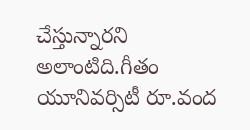చేస్తున్నారని అలాంటిది.గీతం యూనివర్సిటీ రూ.వంద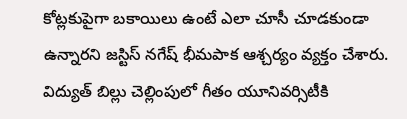కోట్లకుపైగా బకాయిలు ఉంటే ఎలా చూసీ చూడకుండా ఉన్నారని జస్టిస్ నగేష్ భీమపాక ఆశ్చర్యం వ్యక్తం చేశారు. విద్యుత్ బిల్లు చెల్లింపులో గీతం యూనివర్సిటీకి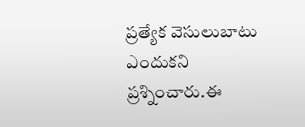ప్రత్యేక వెసులుబాటు ఎందుకని ప్రశ్నించారు.ఈ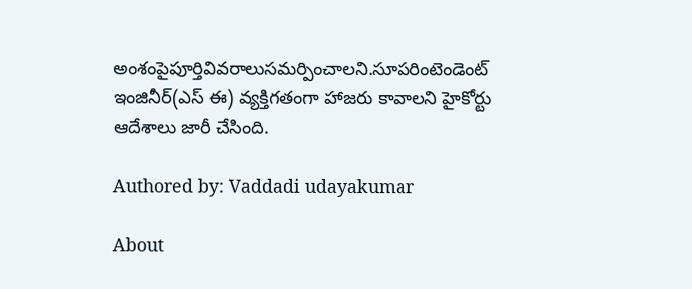అంశంపైపూర్తివివరాలుసమర్పించాలని.సూపరింటెండెంట్‌ ఇంజినీర్‌(ఎస్ ఈ) వ్యక్తిగతంగా హాజరు కావాలని హైకోర్టు ఆదేశాలు జారీ చేసింది.

Authored by: Vaddadi udayakumar

About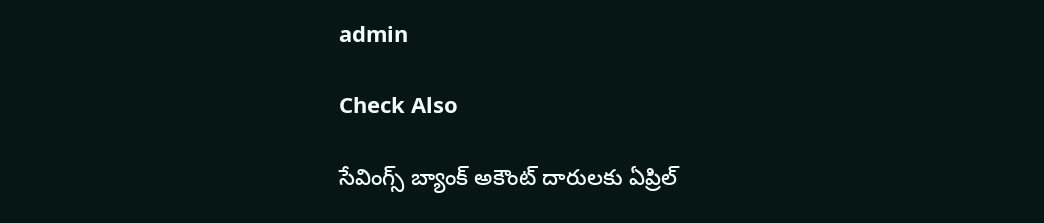admin

Check Also

సేవింగ్స్ బ్యాంక్ అకౌంట్ దారులకు ఏప్రిల్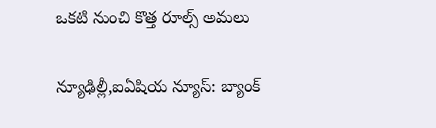ఒకటి నుంచి కొత్త రూల్స్ అమలు

న్యూఢిల్లీ,ఐఏషియ న్యూస్: బ్యాంక్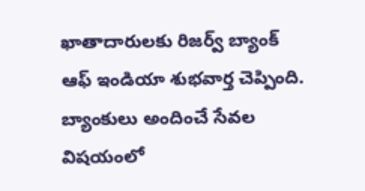ఖాతాదారులకు రిజర్వ్ బ్యాంక్ ఆఫ్ ఇండియా శుభవార్త చెప్పింది. బ్యాంకులు అందించే సేవల విషయంలో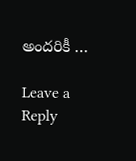అందరికీ …

Leave a Reply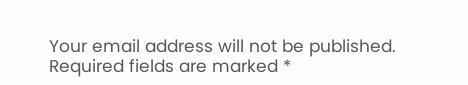Your email address will not be published. Required fields are marked *